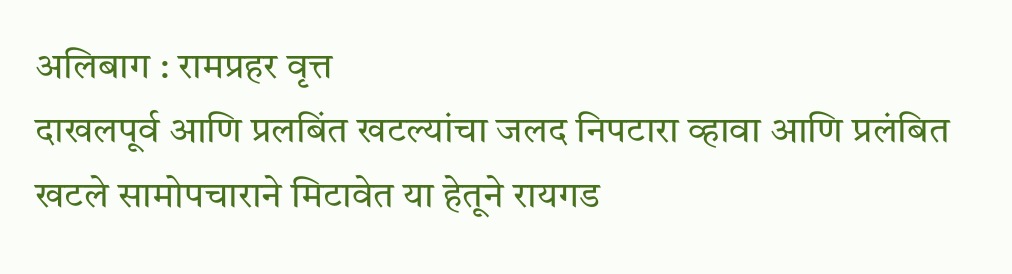अलिबाग : रामप्रहर वृत्त
दाखलपूर्व आणि प्रलबिंत खटल्यांचा जलद निपटारा व्हावा आणि प्रलंबित खटले सामोपचाराने मिटावेत या हेतूने रायगड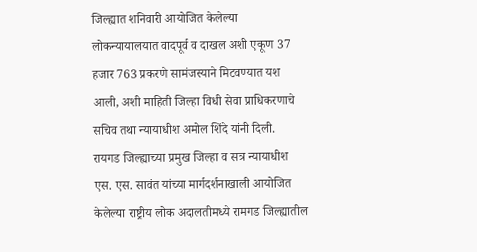जिल्ह्यात शनिवारी आयोजित केलेल्या लोकन्यायालयात वादपूर्व व दाखल अशी एकूण 37 हजार 763 प्रकरणे सामंजस्याने मिटवण्यात यश आली, अशी माहिती जिल्हा विधी सेवा प्राधिकरणाचे सचिव तथा न्यायाधीश अमोल शिंदे यांनी दिली.
रायगड जिल्ह्याच्या प्रमुख जिल्हा व सत्र न्यायाधीश एस. एस. सावंत यांच्या मार्गदर्शनाखाली आयोजित केलेल्या राष्ट्रीय लोक अदालतीमध्ये रामगड जिल्ह्यातील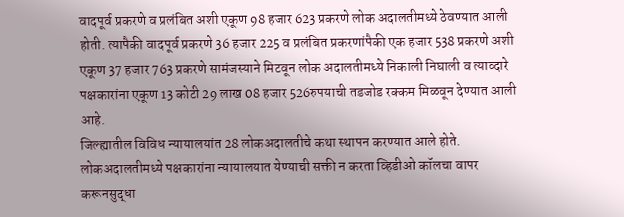वादपूर्व प्रकरणे व प्रलंबित अशी एकूण 98 हजार 623 प्रकरणे लोक अदालतीमध्ये ठेवण्यात आली होती. त्यापैकी वादपूर्व प्रकरणे 36 हजार 225 व प्रलंबित प्रकरणांपैकी एक हजार 538 प्रकरणे अशी एकूण 37 हजार 763 प्रकरणे सामंजस्याने मिटवून लोक अदालतीमध्ये निकाली निघाली व त्याव्दारे पक्षकारांना एकूण 13 कोटी 29 लाख 08 हजार 526रुपयाची तडजोड रक्कम मिळवून देण्यात आली आहे.
जिल्ह्यातील विविध न्यायालयांत 28 लोकअदालतीचे कथा स्थापन करण्यात आले होते. लोकअदालतीमध्ये पक्षकारांना न्यायालयात येण्याची सक्ती न करता व्हिडीओ कॉलचा वापर करूनसुद्धा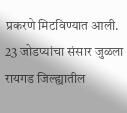प्रकरणे मिटविण्यात आली.
23 जोडप्यांचा संसार जुळला
रायगड जिल्ह्यातील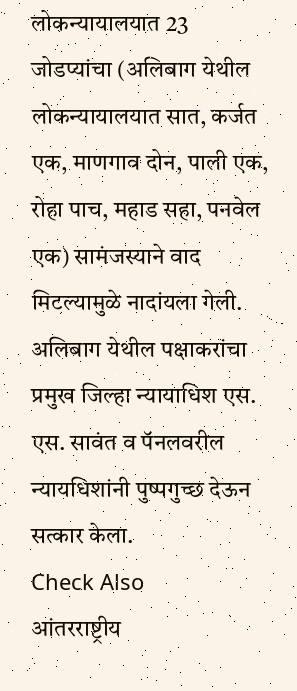लोकन्यायालयात 23 जोडप्यांचा (अलिबाग येथील लोकन्यायालयात सात, कर्जत एक, माणगाव दोन, पाली एक, रोहा पाच, महाड सहा, पनवेल एक) सामंजस्याने वाद मिटल्यामुळे नादांयला गेली. अलिबाग येथील पक्षाकरांचा प्रमुख जिल्हा न्यायाधिश एस. एस. सावंत व पॅनलवरील न्यायधिशांनी पुष्पगुच्छ देऊन सत्कार केला.
Check Also
आंतरराष्ट्रीय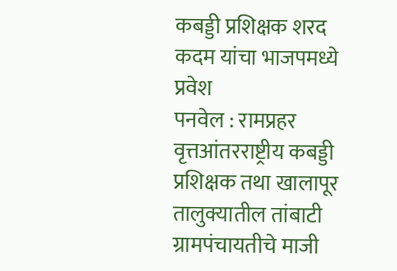कबड्डी प्रशिक्षक शरद कदम यांचा भाजपमध्ये प्रवेश
पनवेल : रामप्रहर वृत्तआंतरराष्ट्रीय कबड्डी प्रशिक्षक तथा खालापूर तालुक्यातील तांबाटी ग्रामपंचायतीचे माजी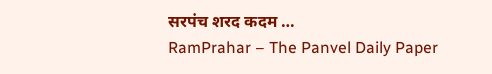सरपंच शरद कदम …
RamPrahar – The Panvel Daily Paper